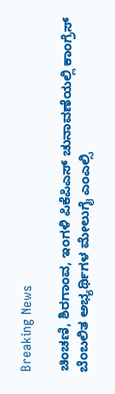Breaking News

ಚಿಂಚಣಿ, ಶಿರಗಾಂವ, ಇಂಗಳಿ ಪಿಕೆಪಿಎಸ್ ಚುನಾವಣೆಯಲ್ಲಿ ಕಾಂಗ್ರೆಸ್ ಬೆಂಬಲಿತ ಅಭ್ಯರ್ಥಿಗಳ ಮೇಲುಗೈ ಎಂಎಲ್ಸಿ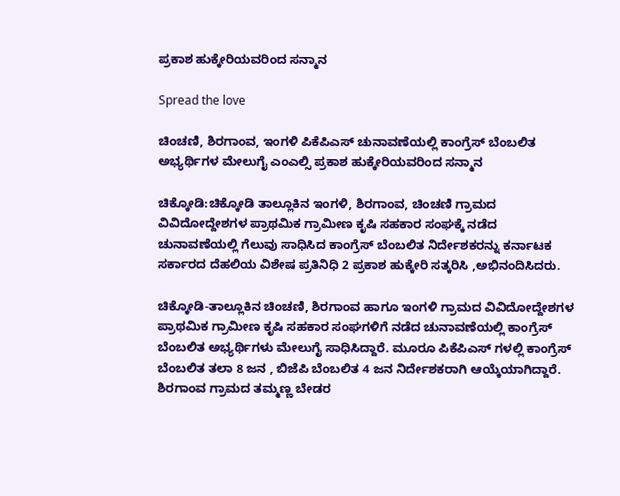ಪ್ರಕಾಶ ಹುಕ್ಕೇರಿಯವರಿಂದ ಸನ್ಮಾನ

Spread the love

ಚಿಂಚಣಿ, ಶಿರಗಾಂವ, ಇಂಗಳಿ ಪಿಕೆಪಿಎಸ್ ಚುನಾವಣೆಯಲ್ಲಿ ಕಾಂಗ್ರೆಸ್ ಬೆಂಬಲಿತ ಅಭ್ಯರ್ಥಿಗಳ ಮೇಲುಗೈ ಎಂಎಲ್ಸಿ ಪ್ರಕಾಶ ಹುಕ್ಕೇರಿಯವರಿಂದ ಸನ್ಮಾನ

ಚಿಕ್ಕೋಡಿ:ಚಿಕ್ಕೋಡಿ ತಾಲ್ಲೂಕಿನ ಇಂಗಳಿ, ಶಿರಗಾಂವ, ಚಿಂಚಣಿ ಗ್ರಾಮದ ವಿವಿದೋದ್ದೇಶಗಳ ಪ್ರಾಥಮಿಕ ಗ್ರಾಮೀಣ ಕೃಷಿ ಸಹಕಾರ ಸಂಘಕ್ಕೆ ನಡೆದ ಚುನಾವಣೆಯಲ್ಲಿ ಗೆಲುವು ಸಾಧಿಸಿದ ಕಾಂಗ್ರೆಸ್ ಬೆಂಬಲಿತ ನಿರ್ದೇಶಕರನ್ನು ಕರ್ನಾಟಕ ಸರ್ಕಾರದ ದೆಹಲಿಯ ವಿಶೇಷ ಪ್ರತಿನಿಧಿ 2 ಪ್ರಕಾಶ ಹುಕ್ಕೇರಿ ಸತ್ಕರಿಸಿ ,ಅಭಿನಂದಿಸಿದರು.

ಚಿಕ್ಕೋಡಿ-ತಾಲ್ಲೂಕಿನ ಚಿಂಚಣಿ, ಶಿರಗಾಂವ ಹಾಗೂ ಇಂಗಳಿ ಗ್ರಾಮದ ವಿವಿದೋದ್ದೇಶಗಳ ಪ್ರಾಥಮಿಕ ಗ್ರಾಮೀಣ ಕೃಷಿ ಸಹಕಾರ ಸಂಘಗಳಿಗೆ ನಡೆದ ಚುನಾವಣೆಯಲ್ಲಿ ಕಾಂಗ್ರೆಸ್ ಬೆಂಬಲಿತ ಅಭ್ಯರ್ಥಿಗಳು ಮೇಲುಗೈ ಸಾಧಿಸಿದ್ದಾರೆ. ಮೂರೂ ಪಿಕೆಪಿಎಸ್ ಗಳಲ್ಲಿ ಕಾಂಗ್ರೆಸ್ ಬೆಂಬಲಿತ ತಲಾ 8 ಜನ , ಬಿಜೆಪಿ ಬೆಂಬಲಿತ 4 ಜನ ನಿರ್ದೇಶಕರಾಗಿ ಆಯ್ಕೆಯಾಗಿದ್ದಾರೆ. ಶಿರಗಾಂವ ಗ್ರಾಮದ ತಮ್ಮಣ್ಣ ಬೇಡರ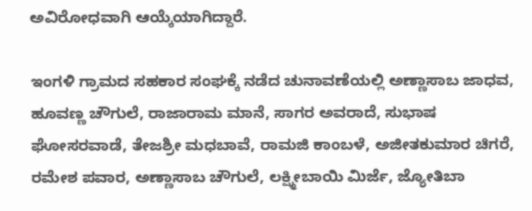ಅವಿರೋಧವಾಗಿ ಆಯ್ಕೆಯಾಗಿದ್ದಾರೆ.

ಇಂಗಳಿ ಗ್ರಾಮದ ಸಹಕಾರ ಸಂಘಕ್ಕೆ ನಡೆದ ಚುನಾವಣೆಯಲ್ಲಿ ಅಣ್ಣಾಸಾಬ ಜಾಧವ, ಹೂವಣ್ಣ ಚೌಗುಲೆ, ರಾಜಾರಾಮ ಮಾನೆ, ಸಾಗರ ಅವರಾದೆ, ಸುಭಾಷ ಘೋಸರವಾಡೆ, ತೇಜಶ್ರೀ ಮಧಬಾವೆ, ರಾಮಜಿ ಕಾಂಬಳೆ, ಅಜೀತಕುಮಾರ ಚಿಗರೆ, ರಮೇಶ ಪವಾರ, ಅಣ್ಣಾಸಾಬ ಚೌಗುಲೆ, ಲಕ್ಷ್ಮೀಬಾಯಿ ಮಿರ್ಜೆ, ಜ್ಯೋತಿಬಾ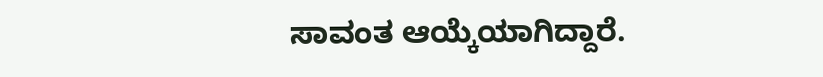ಸಾವಂತ ಆಯ್ಕೆಯಾಗಿದ್ದಾರೆ.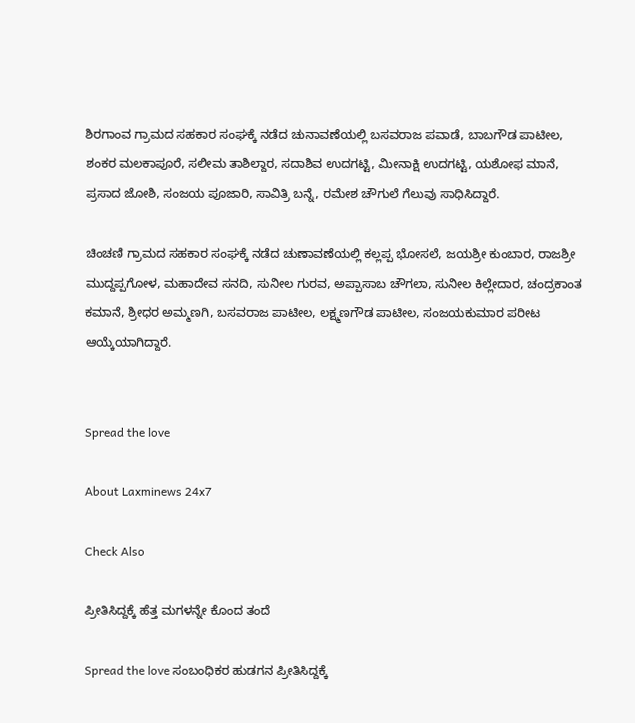ಶಿರಗಾಂವ ಗ್ರಾಮದ ಸಹಕಾರ ಸಂಘಕ್ಕೆ ನಡೆದ ಚುನಾವಣೆಯಲ್ಲಿ ಬಸವರಾಜ ಪವಾಡೆ, ಬಾಬಗೌಡ ಪಾಟೀಲ, ಶಂಕರ ಮಲಕಾಪೂರೆ, ಸಲೀಮ ತಾಶಿಲ್ದಾರ, ಸದಾಶಿವ ಉದಗಟ್ಟಿ, ಮೀನಾಕ್ಷಿ ಉದಗಟ್ಟಿ, ಯಶೋಫ ಮಾನೆ, ಪ್ರಸಾದ ಜೋಶಿ, ಸಂಜಯ ಪೂಜಾರಿ, ಸಾವಿತ್ರಿ ಬನ್ನೆ, ರಮೇಶ ಚೌಗುಲೆ ಗೆಲುವು ಸಾಧಿಸಿದ್ದಾರೆ.

ಚಿಂಚಣಿ ಗ್ರಾಮದ ಸಹಕಾರ ಸಂಘಕ್ಕೆ ನಡೆದ ಚುಣಾವಣೆಯಲ್ಲಿ ಕಲ್ಲಪ್ಪ ಭೋಸಲೆ, ಜಯಶ್ರೀ ಕುಂಬಾರ, ರಾಜಶ್ರೀ ಮುದ್ದಪ್ಪಗೋಳ, ಮಹಾದೇವ ಸನದಿ, ಸುನೀಲ ಗುರವ, ಅಪ್ಪಾಸಾಬ ಚೌಗಲಾ, ಸುನೀಲ ಕಿಲ್ಲೇದಾರ, ಚಂದ್ರಕಾಂತ ಕಮಾನೆ, ಶ್ರೀಧರ ಅಮ್ಮಣಗಿ, ಬಸವರಾಜ ಪಾಟೀಲ, ಲಕ್ಷ್ಮಣಗೌಡ ಪಾಟೀಲ, ಸಂಜಯಕುಮಾರ ಪರೀಟ ಆಯ್ಕೆಯಾಗಿದ್ದಾರೆ.


Spread the love

About Laxminews 24x7

Check Also

ಪ್ರೀತಿಸಿದ್ದಕ್ಕೆ ಹೆತ್ತ ಮಗಳನ್ನೇ ಕೊಂದ ತಂದೆ

Spread the love ಸಂಬಂಧಿಕರ‌ ಹುಡಗನ ಪ್ರೀತಿಸಿದ್ದಕ್ಕೆ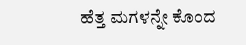ಹೆತ್ತ ಮಗಳನ್ನೇ ಕೊಂದ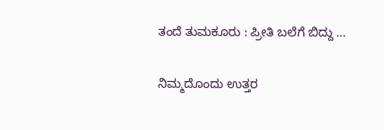ತಂದೆ ತುಮಕೂರು : ಪ್ರೀತಿ ಬಲೆಗೆ ಬಿದ್ದು …

ನಿಮ್ಮದೊಂದು ಉತ್ತರ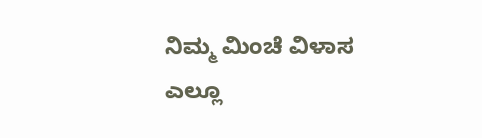ನಿಮ್ಮ ಮಿಂಚೆ ವಿಳಾಸ ಎಲ್ಲೂ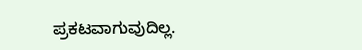ಪ್ರಕಟವಾಗುವುದಿಲ್ಲ.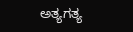ಅತ್ಯಗತ್ಯ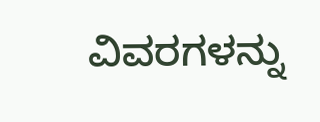ವಿವರಗಳನ್ನು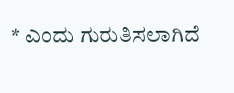* ಎಂದು ಗುರುತಿಸಲಾಗಿದೆ